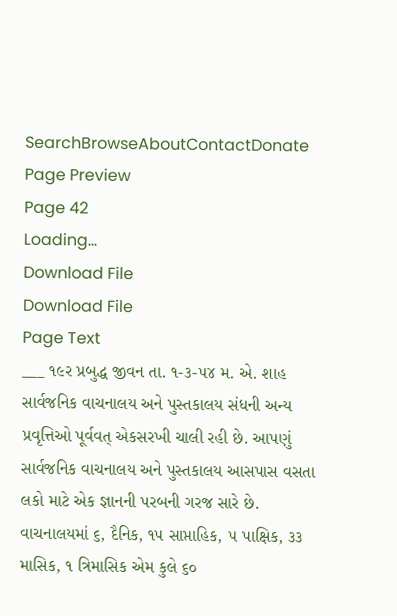SearchBrowseAboutContactDonate
Page Preview
Page 42
Loading...
Download File
Download File
Page Text
___ ૧૯ર પ્રબુદ્ધ જીવન તા. ૧-૩-૫૪ મ. એ. શાહ સાર્વજનિક વાચનાલય અને પુસ્તકાલય સંધની અન્ય પ્રવૃત્તિઓ પૂર્વવત્ એકસરખી ચાલી રહી છે. આપણું સાર્વજનિક વાચનાલય અને પુસ્તકાલય આસપાસ વસતા લકો માટે એક જ્ઞાનની પરબની ગરજ સારે છે. વાચનાલયમાં ૬, દૈનિક, ૧૫ સાપ્તાહિક, ૫ પાક્ષિક, ૩૩ માસિક, ૧ ત્રિમાસિક એમ કુલે ૬૦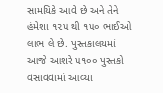સામયિકે આવે છે અને તેને હંમેશા ૧૨૫ થી ૧૫૦ ભાઈઓ લાભ લે છે. પુસ્તકાલયમાં આજે આશરે ૫૧૦૦ પુસ્તકો વસાવવામાં આવ્યા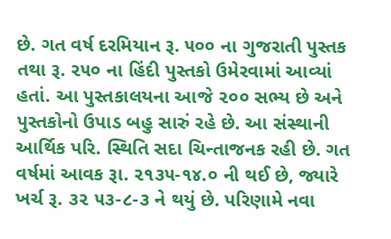છે. ગત વર્ષ દરમિયાન રૂ. ૫૦૦ ના ગુજરાતી પુસ્તક તથા રૂ. ૨૫૦ ના હિંદી પુસ્તકો ઉમેરવામાં આવ્યાં હતાં. આ પુસ્તકાલયના આજે ૨૦૦ સભ્ય છે અને પુસ્તકોનો ઉપાડ બહુ સારું રહે છે. આ સંસ્થાની આર્થિક પરિ. સ્થિતિ સદા ચિન્તાજનક રહી છે. ગત વર્ષમાં આવક રૂા. ૨૧૩૫-૧૪.૦ ની થઈ છે, જ્યારે ખર્ચ રૂ. ૩૨ ૫૩-૮-૩ ને થયું છે. પરિણામે નવા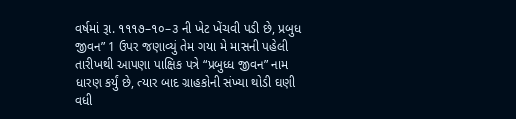વર્ષમાં રૂા. ૧૧૧૭–૧૦–૩ ની ખેટ ખેંચવી પડી છે, પ્રબુધ જીવન” 1 ઉપર જણાવ્યું તેમ ગયા મે માસની પહેલી તારીખથી આપણા પાક્ષિક પત્રે “પ્રબુધ્ધ જીવન” નામ ધારણ કર્યું છે, ત્યાર બાદ ગ્રાહકોની સંખ્યા થોડી ઘણી વધી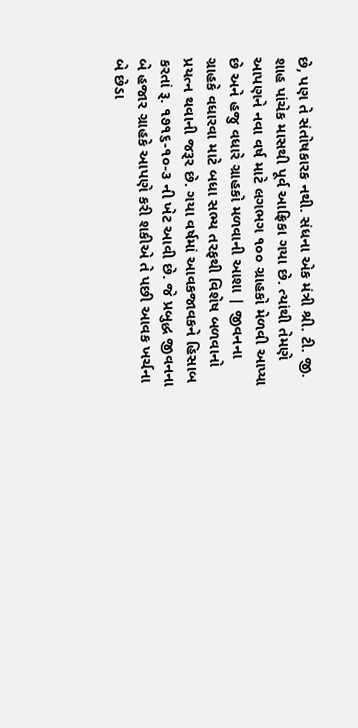છે, પણ તે સંતોષકારક નથી. સંધના એક મંત્રી શ્રી. ટી. જી. શાહ પાંચેક માસથી પૂર્વ આફ્રિકા ગયા છે. ત્યાંથી તેમણે આપણને નવા વર્ષ માટે લગભગ ૧૦૦ ગ્રાહકો મેળવી આપ્યા છે અને હજુ વધારે ગ્રાહકો મળવાની આશા | જીવનના ગ્રાહકે વધારવા માટે બધા સભ્ય તરફથી વિશેષ બળવાનો પ્રયત્ન થવાની જરૂર છે. ગયા વર્ષમાં આવકજાવકને હિસાબ કરતાં રૂ. ૧૭૧૬-૧૦-૩ ની ખેટ આવી છે. જે પ્રબુદ્ધ જીવનના બે હજાર ગ્રાહકે આપણે કરી શકીએ તે પછી આવક ખર્ચના બે છેડા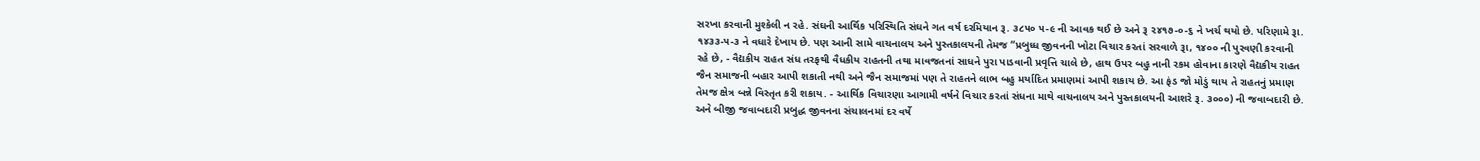સરખા કરવાની મુશ્કેલી ન રહે. સંઘની આર્થિક પરિસ્થિતિ સંઘને ગત વર્ષ દરમિયાન રૂ. ૩૮૫૦ ૫-૯ ની આવક થઈ છે અને રૂ ૨૪૧૭-૦-૬ ને ખર્ચ થયો છે. પરિણામે રૂા. ૧૪૩૩-૫-૩ ને વધારે દેખાય છે. પણ આની સામે વાચનાલય અને પુસ્તકાલયની તેમજ “પ્રબુધ્ધ જીવનની ખોટા વિચાર કરતાં સરવાળે રૂા, ૧૪૦૦ ની પુરવણી કરવાની રહે છે, - વૈદ્યકીય રાહત સંધ તરફથી વૈધકીય રાહતની તથા માવજતનાં સાધને પુરા પાડવાની પ્રવૃત્તિ ચાલે છે, હાથ ઉપર બહુ નાની રકમ હોવાના કારણે વૈદ્યકીય રાહત જૈન સમાજની બહાર આપી શકાતી નથી અને જૈન સમાજમાં પણ તે રાહતને લાભ બહુ મર્યાદિત પ્રમાણમાં આપી શકાય છે. આ ફંડ જો મોડું થાય તે રાહતનું પ્રમાણ તેમજ ક્ષેત્ર બન્ને વિસ્તૃત કરી શકાય. - આર્થિક વિચારણા આગામી વર્ષને વિચાર કરતાં સંધના માથે વાચનાલય અને પુસ્તકાલયની આશરે રૂ. ૩૦૦૦) ની જવાબદારી છે. અને બીજી જવાબદારી પ્રબુદ્ધ જીવનના સંચાલનમાં દર વર્ષે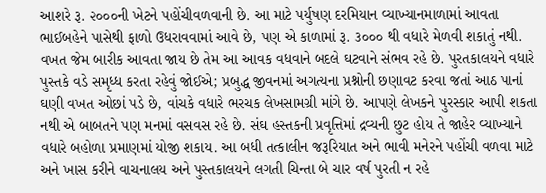આશરે રૂ. ૨૦૦૦ની ખેટને પહોંચીવળવાની છે. આ માટે પર્યુષણ દરમિયાન વ્યાખ્યાનમાળામાં આવતા ભાઈબહેને પાસેથી ફાળો ઉધરાવવામાં આવે છે, પણ એ કાળામાં રૂ. ૩૦૦૦ થી વધારે મેળવી શકાતું નથી. વખત જેમ બારીક આવતા જાય છે તેમ આ આવક વધવાને બદલે ઘટવાને સંભવ રહે છે. પુરતકાલયને વધારે પુસ્તકે વડે સમૃધ્ધ કરતા રહેવું જોઈએ; પ્રબુદ્ધ જીવનમાં અગત્યના પ્રશ્નોની છણાવટ કરવા જતાં આઠ પાનાં ઘણી વખત ઓછાં પડે છે, વાંચકે વધારે ભરચક લેખસામગ્રી માંગે છે. આપણે લેખકને પુરસ્કાર આપી શકતા નથી એ બાબતને પણ મનમાં વસવસ રહે છે. સંઘ હસ્તકની પ્રવૃત્તિમાં દ્રવ્યની છુટ હોય તે જાહેર વ્યાખ્યાને વધારે બહોળા પ્રમાણમાં યોજી શકાય. આ બધી તત્કાલીન જરૂરિયાત અને ભાવી મનેરને પહોંચી વળવા માટે અને ખાસ કરીને વાચનાલય અને પુસ્તકાલયને લગતી ચિન્તા બે ચાર વર્ષ પુરતી ન રહે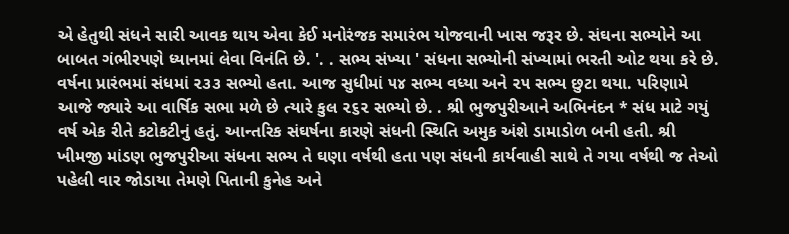એ હેતુથી સંધને સારી આવક થાય એવા કેઈ મનોરંજક સમારંભ યોજવાની ખાસ જરૂર છે. સંઘના સભ્યોને આ બાબત ગંભીરપણે ધ્યાનમાં લેવા વિનંતિ છે. '. . સભ્ય સંખ્યા ' સંધના સભ્યોની સંખ્યામાં ભરતી ઓટ થયા કરે છે. વર્ષના પ્રારંભમાં સંધમાં ૨૩૩ સભ્યો હતા. આજ સુધીમાં ૫૪ સભ્ય વધ્યા અને ૨૫ સભ્ય છુટા થયા. પરિણામે આજે જ્યારે આ વાર્ષિક સભા મળે છે ત્યારે કુલ ૨૬૨ સભ્યો છે. . શ્રી ભુજપુરીઆને અભિનંદન * સંધ માટે ગયું વર્ષ એક રીતે કટોકટીનું હતું. આન્તરિક સંઘર્ષના કારણે સંધની સ્થિતિ અમુક અંશે ડામાડોળ બની હતી. શ્રી ખીમજી માંડણ ભુજપુરીઆ સંધના સભ્ય તે ઘણા વર્ષથી હતા પણ સંધની કાર્યવાહી સાથે તે ગયા વર્ષથી જ તેઓ પહેલી વાર જોડાયા તેમણે પિતાની કુનેહ અને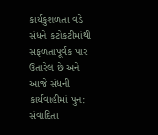કાર્યકુશળતા વડે સંધને કટોકટીમાંથી સફળતાપૂર્વક પાર ઉતારેલ છે અને આજે સંધની કાર્યવાહીમાં પુન: સંવાદિતા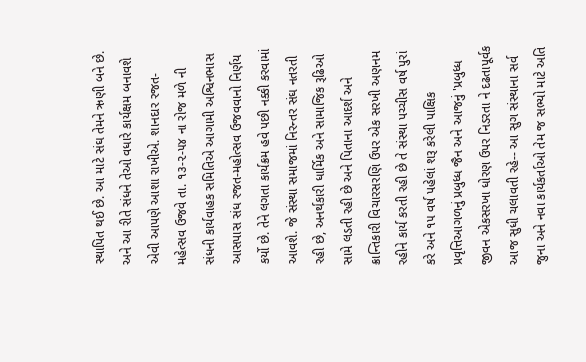સ્થાપિત થઈ છે. આ માટે સંઘ તેમને ઋણી બને છે. અને આ રીતે સંધને તેઓ વધારે કાર્યક્ષમ બનાવશે એવી આપણે આશા રાખીએ. શાનદાર રજત-મહેત્સવ ઉજવે તા. ૧૩-૨-૫૪ ના રોજ મળે ની સંધની કાર્યવાહક સમિતિએ આગામી અશ્વિનભાસ આસપાસ સંધ રજત-મહોત્સવ ઉજવવાનો નિર્ણય કર્યો છે. તેને લગતા કાર્યક્રમ હવે પછી નક્કી કરવામાં આવશે. જે સંસ્થા સમાજમાં નિરન્તર સંઘ નતરતી રહી છે, અનર્થકારી ધાર્મિક અને સામાજિક રૂઢિઓ સામે લડતી રહી છે અને પિતાના આદર્શ અને ક્રાન્તિકારી વિચારસરણિ ઉપર એક સરખી અણનમ રહીને કાર્ય કરતી રહી છે તે સંસ્થા પચ્ચીસ વર્ષ પુરાં કરે અને ૧૫ વર્ષ પહેલાં શરૂ કરેલી પાક્ષિક પ્રવૃત્તિઆગળનું પ્રબુધ્ધ જૈન અને આજનું 'પ્રબુધ્ધ જીવન એકસરખા ધોરણ ઉપર નિડરતા ને દઢતાપૂર્વક આજ સુધી ચલાવતી રહે-- આ સુગ સંસ્થાના સર્વ જુના અને નવા કાર્યકર્તાઓ તેમ જ સભ્યો માટે અતિ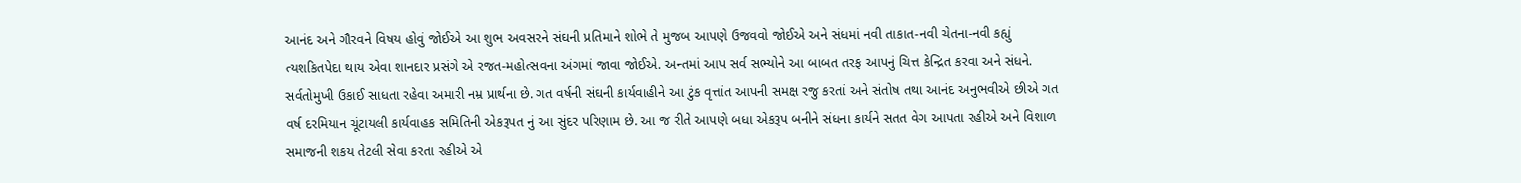આનંદ અને ગૌરવને વિષય હોવું જોઈએ આ શુભ અવસરને સંઘની પ્રતિમાને શોભે તે મુજબ આપણે ઉજવવો જોઈએ અને સંધમાં નવી તાકાત-નવી ચેતના-નવી કહ્યું ત્યશકિતપેદા થાય એવા શાનદાર પ્રસંગે એ રજત-મહોત્સવના અંગમાં જાવા જોઈએ. અન્તમાં આપ સર્વ સભ્યોને આ બાબત તરફ આપનું ચિત્ત કેન્દ્રિત કરવા અને સંધને. સર્વતોમુખી ઉકાઈ સાધતા રહેવા અમારી નમ્ર પ્રાર્થના છે. ગત વર્ષની સંઘની કાર્યવાહીને આ ટુંક વૃત્તાંત આપની સમક્ષ રજુ કરતાં અને સંતોષ તથા આનંદ અનુભવીએ છીએ ગત વર્ષ દરમિયાન ચૂંટાયલી કાર્યવાહક સમિતિની એકરૂપત નું આ સુંદર પરિણામ છે. આ જ રીતે આપણે બધા એકરૂપ બનીને સંધના કાર્યને સતત વેગ આપતા રહીએ અને વિશાળ સમાજની શકય તેટલી સેવા કરતા રહીએ એ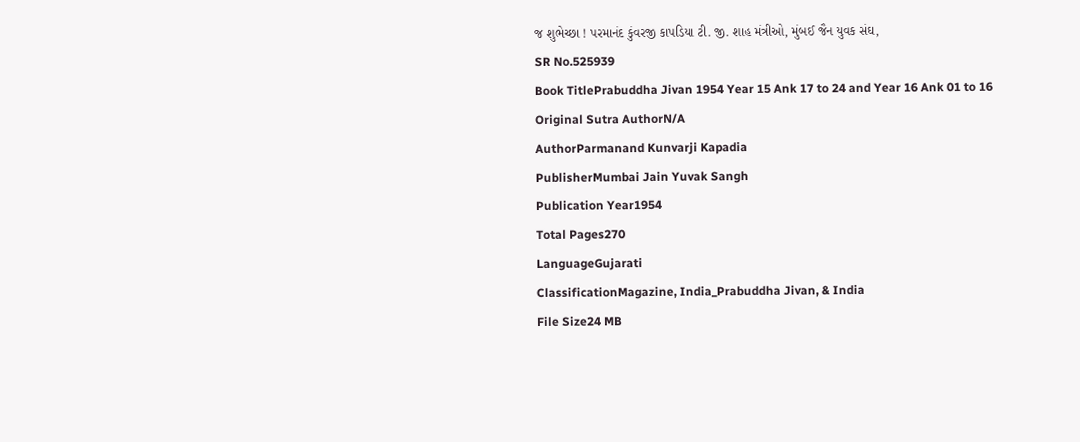જ શુભેચ્છા ! પરમાનંદ કુંવરજી કાપડિયા ટી. જી. શાહ મંત્રીઓ, મુંબઈ જૈન યુવક સંઘ,
SR No.525939
Book TitlePrabuddha Jivan 1954 Year 15 Ank 17 to 24 and Year 16 Ank 01 to 16
Original Sutra AuthorN/A
AuthorParmanand Kunvarji Kapadia
PublisherMumbai Jain Yuvak Sangh
Publication Year1954
Total Pages270
LanguageGujarati
ClassificationMagazine, India_Prabuddha Jivan, & India
File Size24 MB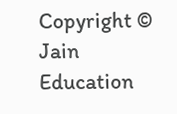Copyright © Jain Education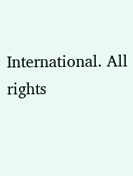International. All rights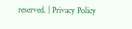reserved. | Privacy Policy